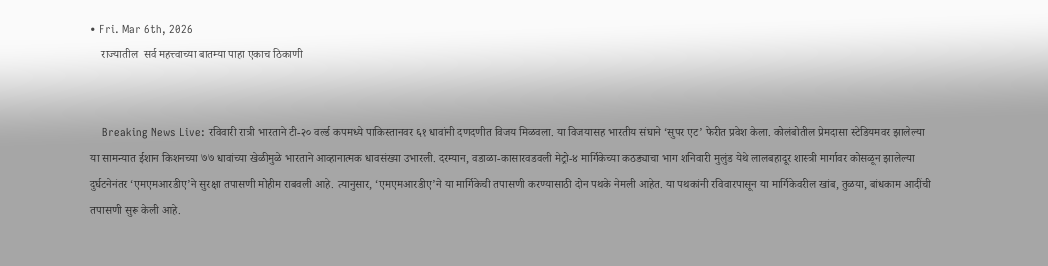• Fri. Mar 6th, 2026
    राज्यातील  सर्व महत्त्वाच्या बातम्या पाहा एकाच ठिकाणी


    Breaking News Live: रविवारी रात्री भारताने टी-२० वर्ल्ड कपमध्ये पाकिस्तानवर ६१ धावांनी दणदणीत विजय मिळवला. या विजयासह भारतीय संघाने ‘सुपर एट’ फेरीत प्रवेश केला. कोलंबोतील प्रेमदासा स्टेडियमवर झालेल्या या सामन्यात ईशान किशनच्या ७७ धावांच्या खेळीमुळे भारताने आव्हानात्मक धावसंख्या उभारली. दरम्यान, वडाळा-कासारवडवली मेट्रो-४ मार्गिकेच्या कठड्याचा भाग शनिवारी मुलुंड येथे लालबहादूर शास्त्री मार्गावर कोसळून झालेल्या दुर्घटनेनंतर ‘एमएमआरडीए’ने सुरक्षा तपासणी मोहीम राबवली आहे. त्यानुसार, ‘एमएमआरडीए’ने या मार्गिकेची तपासणी करण्यासाठी दोन पथके नेमली आहेत. या पथकांनी रविवारपासून या मार्गिकेवरील खांब, तुळया, बांधकाम आदींची तपासणी सुरू केली आहे.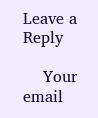Leave a Reply

    Your email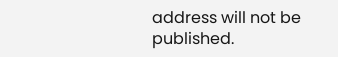address will not be published.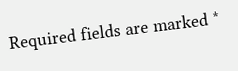Required fields are marked *